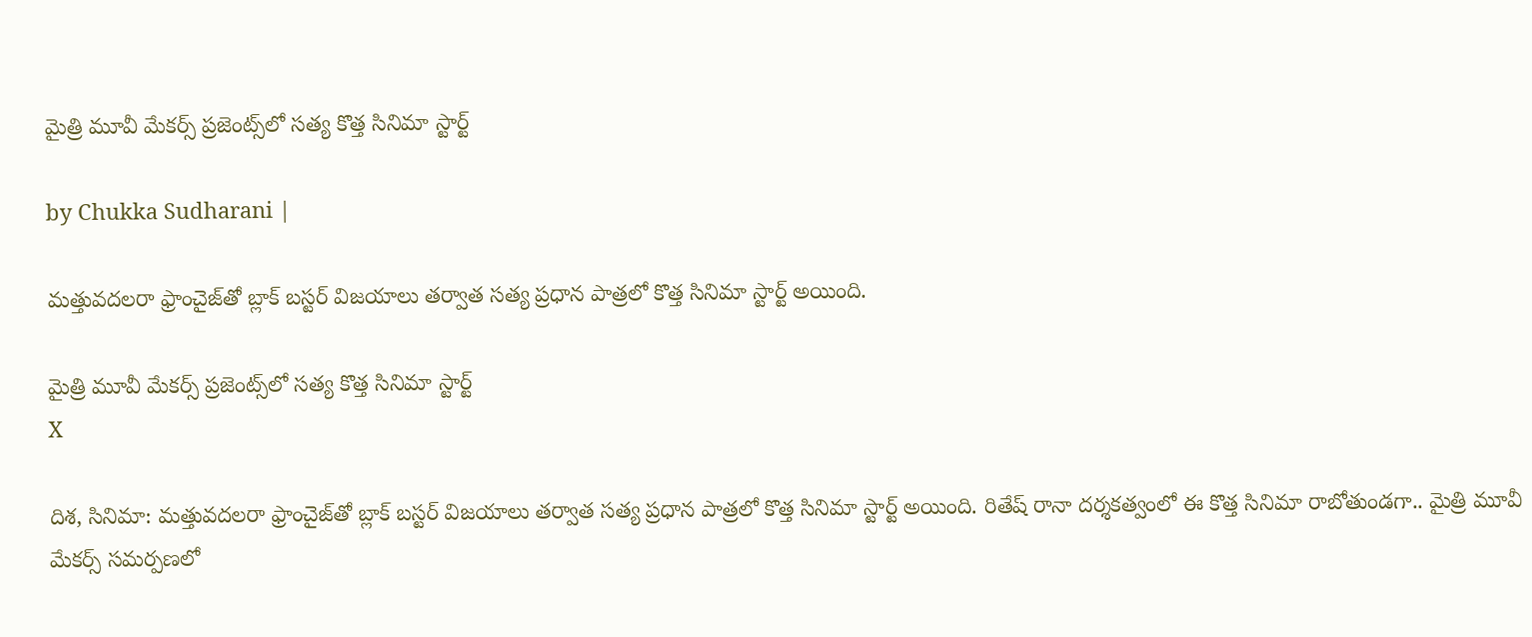మైత్రి మూవీ మేకర్స్ ప్రజెంట్స్‌లో సత్య కొత్త సినిమా స్టార్ట్

by Chukka Sudharani |

మత్తువదలరా ఫ్రాంచైజ్‌తో బ్లాక్ బస్టర్ విజయాలు తర్వాత సత్య ప్రధాన పాత్రలో కొత్త సినిమా స్టార్ట్ అయింది.

మైత్రి మూవీ మేకర్స్ ప్రజెంట్స్‌లో సత్య కొత్త సినిమా స్టార్ట్
X

దిశ, సినిమా: మత్తువదలరా ఫ్రాంచైజ్‌తో బ్లాక్ బస్టర్ విజయాలు తర్వాత సత్య ప్రధాన పాత్రలో కొత్త సినిమా స్టార్ట్ అయింది. రితేష్ రానా దర్శకత్వంలో ఈ కొత్త సినిమా రాబోతుండగా.. మైత్రి మూవీ మేకర్స్ సమర్పణలో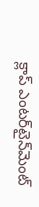క్లాప్ ఎంటర్‌టైన్‌మెంట్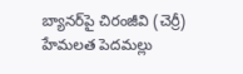బ్యానర్‌పై చిరంజీవి (చెర్రీ) హేమలత పెదమల్లు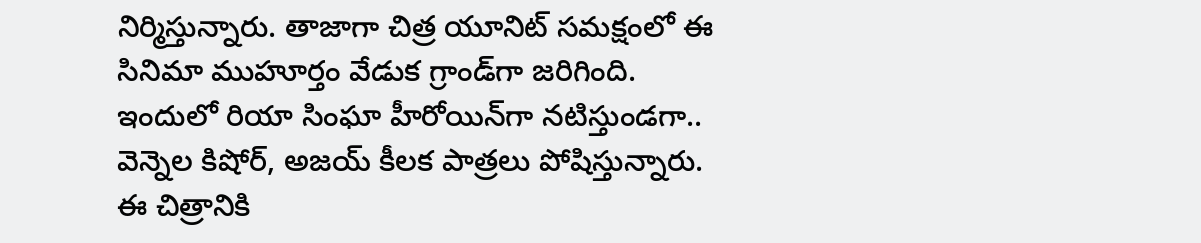నిర్మిస్తున్నారు. తాజాగా చిత్ర యూనిట్ సమక్షంలో ఈ సినిమా ముహూర్తం వేడుక గ్రాండ్‌గా జరిగింది. ఇందులో రియా సింఘా హీరోయిన్‌గా నటిస్తుండగా.. వెన్నెల కిషోర్, అజయ్ కీలక పాత్రలు పోషిస్తున్నారు. ఈ చిత్రానికి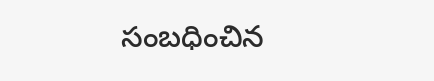సంబధించిన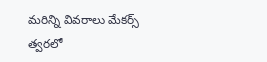మరిన్ని వివరాలు మేకర్స్ త్వరలో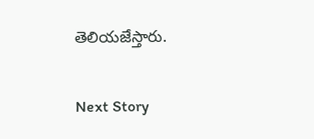తెలియజేస్తారు.

Next Story